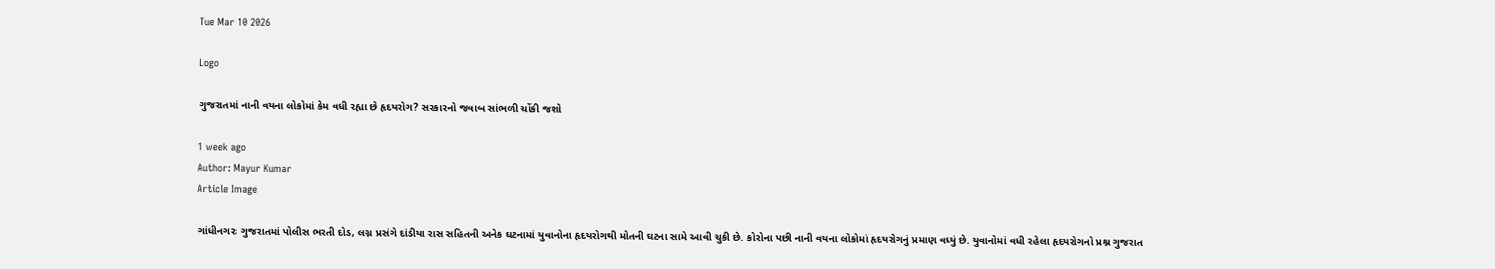Tue Mar 10 2026

Logo

ગુજરાતમાં નાની વયના લોકોમાં કેમ વધી રહ્યા છે હૃદયરોગ? સરકારનો જવાબ સાંભળી ચોંકી જશો

1 week ago
Author: Mayur Kumar
Article Image

ગાંધીનગરઃ ગુજરાતમાં પોલીસ ભરતી દોડ, લગ્ન પ્રસંગે દાંડીયા રાસ સહિતની અનેક ઘટનામાં યુવાનોના હૃદયરોગથી મોતની ઘટના સામે આવી ચુકી છે. કોરોના પછી નાની વયના લોકોમાં હૃદયરોગનું પ્રમાણ વધ્યું છે. યુવાનોમાં વધી રહેલા હૃદયરોગનો પ્રશ્ન ગુજરાત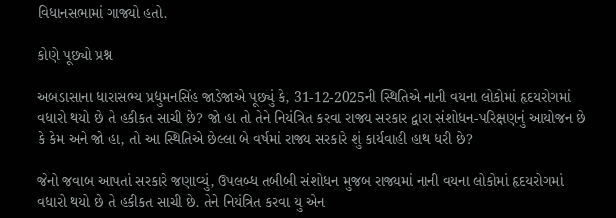વિધાનસભામાં ગાજ્યો હતો.

કોણે પૂછ્યો પ્રશ્ન

અબડાસાના ધારાસભ્ય પ્રદ્યુમનસિંહ જાડેજાએ પૂછ્યું કે, 31-12-2025ની સ્થિતિએ નાની વયના લોકોમાં હૃદયરોગમાં વધારો થયો છે તે હકીકત સાચી છે? જો હા તો તેને નિયંત્રિત કરવા રાજ્ય સરકાર દ્વારા સંશોધન-પરિક્ષણનું આયોજન છે કે કેમ અને જો હા, તો આ સ્થિતિએ છેલ્લા બે વર્ષમાં રાજ્ય સરકારે શું કાર્યવાહી હાથ ધરી છે?

જેનો જવાબ આપતાં સરકારે જણાવ્યું, ઉપલબ્ધ તબીબી સંશોધન મુજબ રાજ્યમાં નાની વયના લોકોમાં હૃદયરોગમાં વધારો થયો છે તે હકીકત સાચી છે. તેને નિયંત્રિત કરવા યુ એન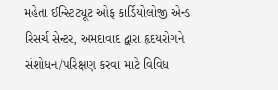મહેતા ઈન્સ્ટિટ્યૂટ ઓફ કાર્ડિયોલોજી એન્ડ રિસર્ચ સેન્ટર, અમદાવાદ દ્વારા હૃદયરોગને સંશોધન/પરિક્ષણ કરવા માટે વિવિધ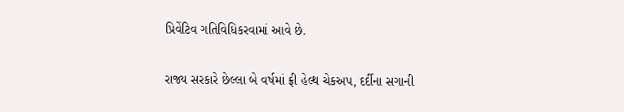પ્રિવેંટિવ ગતિવિધિકરવામાં આવે છે.

રાજ્ય સરકારે છેલ્લા બે વર્ષમાં ફ્રી હેલ્થ ચેકઅપ, દર્દીના સગાની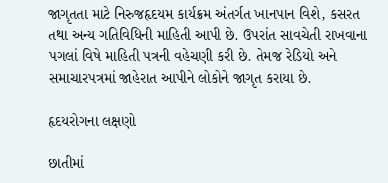જાગૃતતા માટે નિરુજહૃદયમ કાર્યક્રમ અંતર્ગત ખાનપાન વિશે, કસરત તથા અન્ય ગતિવિધિની માહિતી આપી છે. ઉપરાંત સાવચેતી રાખવાના પગલાં વિષે માહિતી પત્રની વહેચણી કરી છે. તેમજ રેડિયો અને સમાચારપત્રમાં જાહેરાત આપીને લોકોને જાગૃત કરાયા છે.

હૃદયરોગના લક્ષણો

છાતીમાં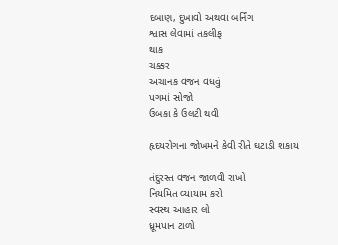દબાણ, દુખાવો અથવા બર્નિંગ
શ્વાસ લેવામાં તકલીફ
થાક
ચક્કર
અચાનક વજન વધવું
પગમાં સોજો
ઉબકા કે ઉલટી થવી

હૃદયરોગના જોખમને કેવી રીતે ઘટાડી શકાય

તંદુરસ્ત વજન જાળવી રાખો
નિયમિત વ્યાયામ કરો
સ્વસ્થ આહાર લો
ધ્રૂમપાન ટાળો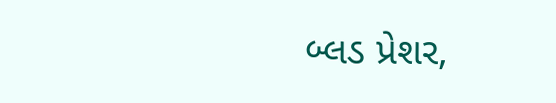બ્લડ પ્રેશર,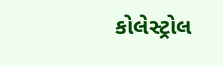કોલેસ્ટ્રોલ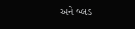અને બ્લડ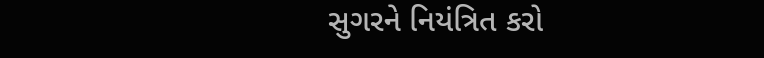સુગરને નિયંત્રિત કરો